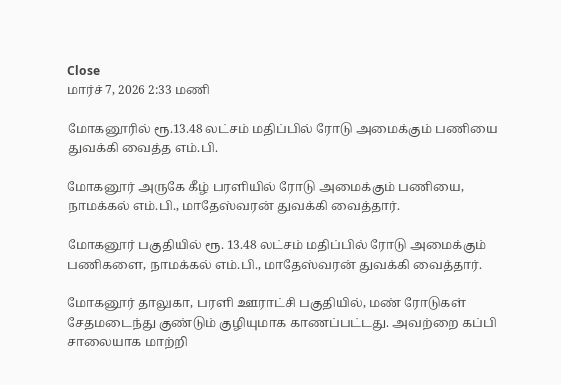Close
மார்ச் 7, 2026 2:33 மணி

மோகனூரில் ரூ.13.48 லட்சம் மதிப்பில் ரோடு அமைக்கும் பணியை துவக்கி வைத்த எம்.பி.

மோகனூர் அருகே கீழ் பரளியில் ரோடு அமைக்கும் பணியை, நாமக்கல் எம்.பி., மாதேஸ்வரன் துவக்கி வைத்தார்.

மோகனூர் பகுதியில் ரூ. 13.48 லட்சம் மதிப்பில் ரோடு அமைக்கும் பணிகளை, நாமக்கல் எம்.பி., மாதேஸ்வரன் துவக்கி வைத்தார்.

மோகனூர் தாலுகா, பரளி ஊராட்சி பகுதியில், மண் ரோடுகள் சேதமடைந்து குண்டும் குழியுமாக காணப்பட்டது. அவற்றை கப்பி சாலையாக மாற்றி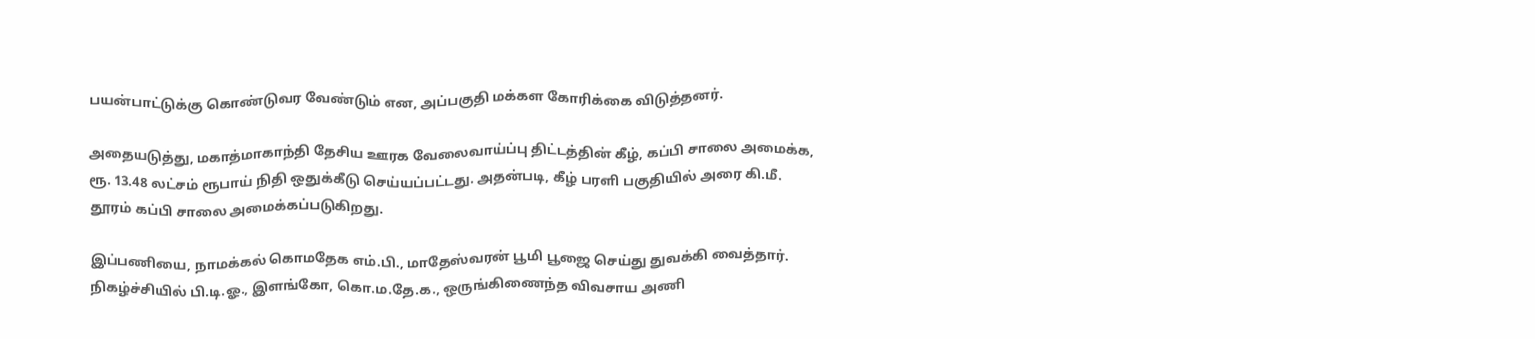பயன்பாட்டுக்கு கொண்டுவர வேண்டும் என, அப்பகுதி மக்கள கோரிக்கை விடுத்தனர்.

அதையடுத்து, மகாத்மாகாந்தி தேசிய ஊரக வேலைவாய்ப்பு திட்டத்தின் கீழ், கப்பி சாலை அமைக்க, ரூ. 13.48 லட்சம் ரூபாய் நிதி ஒதுக்கீடு செய்யப்பட்டது. அதன்படி, கீழ் பரளி பகுதியில் அரை கி.மீ. தூரம் கப்பி சாலை அமைக்கப்படுகிறது.

இப்பணியை, நாமக்கல் கொமதேக எம்.பி., மாதேஸ்வரன் பூமி பூஜை செய்து துவக்கி வைத்தார். நிகழ்ச்சியில் பி.டி.ஓ., இளங்கோ, கொ.ம.தே.க., ஒருங்கிணைந்த விவசாய அணி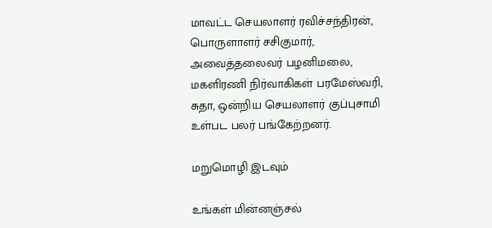மாவட்ட செயலாளர் ரவிச்சந்திரன், பொருளாளர் சசிகுமார், அவைத்தலைவர் பழனிமலை, மகளிரணி நிர்வாகிகள் பரமேஸ்வரி, சுதா, ஒன்றிய செயலாளர் குப்புசாமி உள்பட பலர் பங்கேற்றனர்.

மறுமொழி இடவும்

உங்கள் மின்னஞ்சல்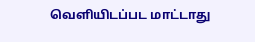வெளியிடப்பட மாட்டாது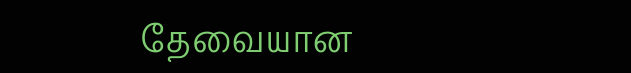தேவையான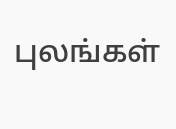புலங்கள்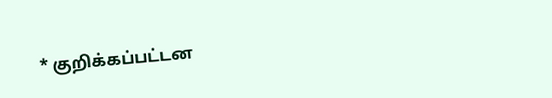* குறிக்கப்பட்டன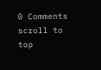0 Comments
scroll to top